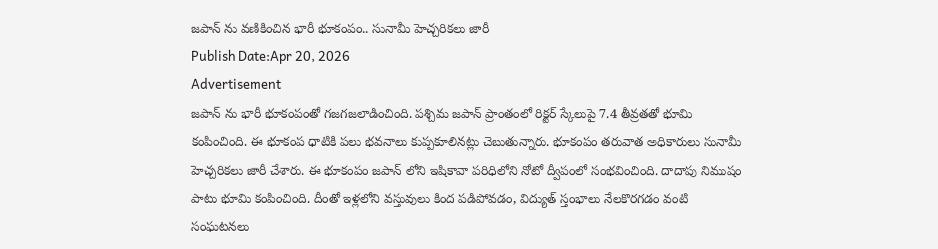జపాన్ ను వణికించిన భారీ భూకంపం.. సునామీ హెచ్చరికలు జారీ
Publish Date:Apr 20, 2026
Advertisement
జపాన్ ను భారీ భూకంపంతో గజగజలాడించింది. పశ్చిమ జపాన్ ప్రాంతంలో రిక్టర్ స్కేలుపై 7.4 తీవ్రతతో భూమి కంపించింది. ఈ భూకంప ధాటికి పలు భవనాలు కుప్పకూలినట్లు చెబుతున్నారు. భూకంపం తరువాత అధికారులు సునామీ హెచ్చరికలు జారీ చేశారు. ఈ భూకంపం జపాన్ లోని ఇషికావా పరిధిలోని నోటో ద్వీపంలో సంభవించింది. దాదాపు నిముషం పాటు భూమి కంపించింది. దీంతో ఇళ్లలోని వస్తువులు కింద పడిపోవడం, విద్యుత్ స్తంభాలు నేలకొరగడం వంటి సంఘటనలు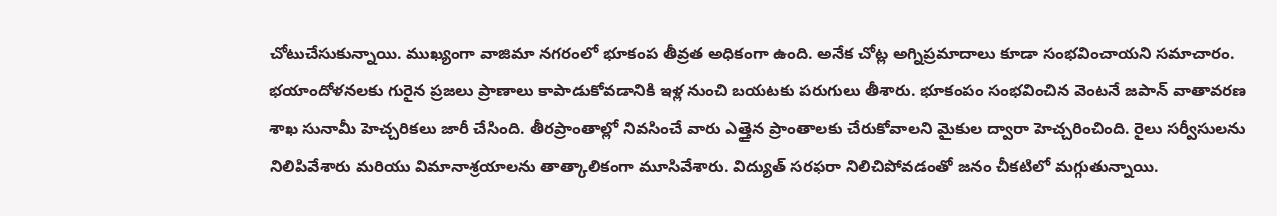చోటుచేసుకున్నాయి. ముఖ్యంగా వాజిమా నగరంలో భూకంప తీవ్రత అధికంగా ఉంది. అనేక చోట్ల అగ్నిప్రమాదాలు కూడా సంభవించాయని సమాచారం. భయాందోళనలకు గురైన ప్రజలు ప్రాణాలు కాపాడుకోవడానికి ఇళ్ల నుంచి బయటకు పరుగులు తీశారు. భూకంపం సంభవించిన వెంటనే జపాన్ వాతావరణ శాఖ సునామీ హెచ్చరికలు జారీ చేసింది. తీరప్రాంతాల్లో నివసించే వారు ఎత్తైన ప్రాంతాలకు చేరుకోవాలని మైకుల ద్వారా హెచ్చరించింది. రైలు సర్వీసులను నిలిపివేశారు మరియు విమానాశ్రయాలను తాత్కాలికంగా మూసివేశారు. విద్యుత్ సరఫరా నిలిచిపోవడంతో జనం చీకటిలో మగ్గుతున్నాయి.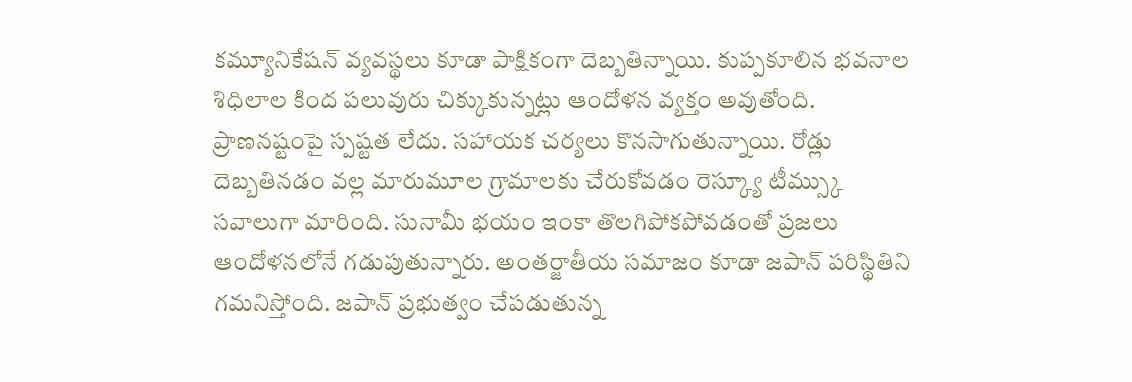కమ్యూనికేషన్ వ్యవస్థలు కూడా పాక్షికంగా దెబ్బతిన్నాయి. కుప్పకూలిన భవనాల శిధిలాల కింద పలువురు చిక్కుకున్నట్లు ఆందోళన వ్యక్తం అవుతోంది. ప్రాణనష్టంపై స్పష్టత లేదు. సహాయక చర్యలు కొనసాగుతున్నాయి. రోడ్లు దెబ్బతినడం వల్ల మారుమూల గ్రామాలకు చేరుకోవడం రెస్క్యూ టీమ్స్కు సవాలుగా మారింది. సునామీ భయం ఇంకా తొలగిపోకపోవడంతో ప్రజలు ఆందోళనలోనే గడుపుతున్నారు. అంతర్జాతీయ సమాజం కూడా జపాన్ పరిస్థితిని గమనిస్తోంది. జపాన్ ప్రభుత్వం చేపడుతున్న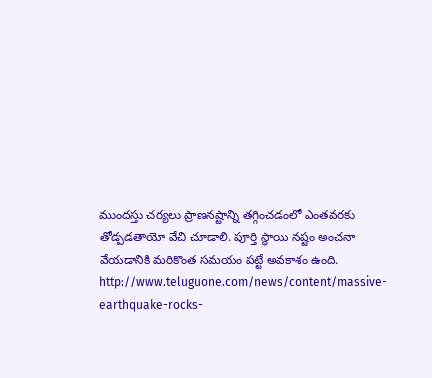ముందస్తు చర్యలు ప్రాణనష్టాన్ని తగ్గించడంలో ఎంతవరకు తోడ్పడతాయో వేచి చూడాలి. పూర్తి స్థాయి నష్టం అంచనా వేయడానికి మరికొంత సమయం పట్టే అవకాశం ఉంది.
http://www.teluguone.com/news/content/massive-earthquake-rocks-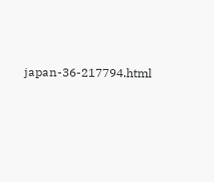japan-36-217794.html